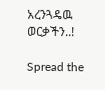አረንጓዴዉ ወርቃችን..!

Spread the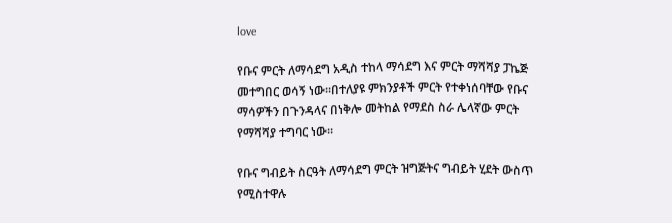love

የቡና ምርት ለማሳደግ አዲስ ተከላ ማሳደግ እና ምርት ማሻሻያ ፓኬጅ መተግበር ወሳኝ ነው፡፡በተለያዩ ምክንያቶች ምርት የተቀነሰባቸው የቡና ማሳዎችን በጉንዳላና በነቅሎ መትከል የማደስ ስራ ሌላኛው ምርት የማሻሻያ ተግባር ነው።

የቡና ግብይት ስርዓት ለማሳደግ ምርት ዝግጅትና ግብይት ሂደት ውስጥ የሚስተዋሉ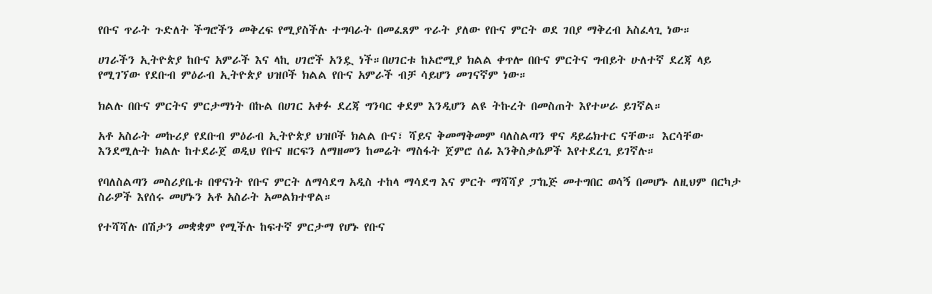የቡና ጥራት ጉድለት ችግሮችን መቅረፍ የሚያስችሉ ተግባራት በመፈጸም ጥራት ያለው የቡና ምርት ወደ ገበያ ማቅረብ አስፈላጊ ነው።

ሀገራችን ኢትዮጵያ ከቡና አምራች እና ላኪ ሀገሮች አንዷ ነች።በሀገርቱ ከኦሮሚያ ክልል ቀጥሎ በቡና ምርትና ግብይት ሁለተኛ ደረጃ ላይ የሚገኘው የደቡብ ምዕራብ ኢትዮጵያ ህዝቦች ክልል የቡና አምራች ብቻ ሳይሆን መገናኛም ነው።

ክልሉ በቡና ምርትና ምርታማነት በኩል በሀገር አቀፉ ደረጃ ግንባር ቀደም እንዲሆን ልዩ ትኩረት በመስጠት እየተሠራ ይገኛል።

አቶ አስራት መኩሪያ የደቡብ ምዕራብ ኢትዮጵያ ህዝቦች ክልል ቡና፣ ሻይና ቅመማቅመም ባለስልጣን ዋና ዳይሬክተር ናቸው። እርሳቸው እንደሚሉት ክልሉ ከተደራጀ ወዲህ የቡና ዘርፍን ለማዘመን ከመሬት ማስፋት ጀምሮ ሰፊ እንቅስቃሴዎች እየተደረጊ ይገኛሉ።

የባለስልጣን መስሪያቤቱ በዋናነት የቡና ምርት ለማሳደግ አዲስ ተከላ ማሳደግ እና ምርት ማሻሻያ ፓኬጅ መተግበር ወሳኝ በመሆኑ ለዚህም በርካታ ስራዎች እየሰሩ መሆኑን አቶ አስራት አመልክተዋል።

የተሻሻሉ በሽታን መቋቋም የሚችሉ ከፍተኛ ምርታማ የሆኑ የቡና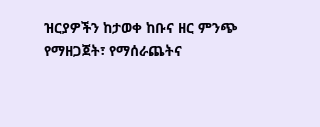ዝርያዎችን ከታወቀ ከቡና ዘር ምንጭ የማዘጋጀት፣ የማሰራጨትና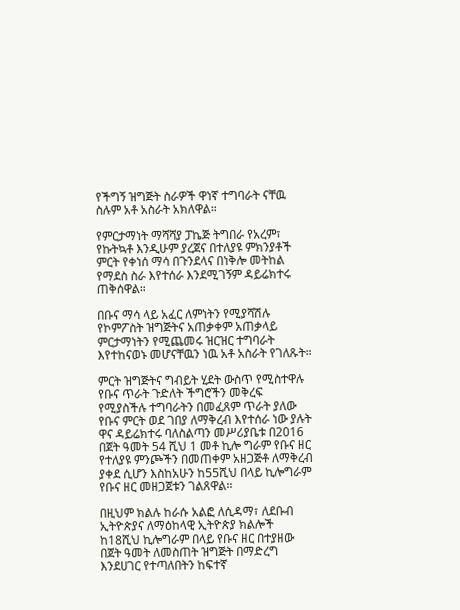የችግኝ ዝግጅት ስራዎች ዋነኛ ተግባራት ናቸዉ ስሉም አቶ አስራት አክለዋል።

የምርታማነት ማሻሻያ ፓኬጅ ትግበራ የአረም፣ የኩትኳቶ እንዲሁም ያረጀና በተለያዩ ምክንያቶች ምርት የቀነሰ ማሳ በጉንደላና በነቅሎ መትከል የማደስ ስራ እየተሰራ እንደሚገኝም ዳይሬክተሩ ጠቅሰዋል።

በቡና ማሳ ላይ አፈር ለምነትን የሚያሻሽሉ የኮምፖስት ዝግጅትና አጠቃቀም አጠቃላይ ምርታማነትን የሚጨመሩ ዝርዝር ተግባራት እየተከናወኑ መሆናቸዉን ነዉ አቶ አስራት የገለጹት።

ምርት ዝግጅትና ግብይት ሂደት ውስጥ የሚስተዋሉ የቡና ጥራት ጉድለት ችግሮችን መቅረፍ የሚያስችሉ ተግባራትን በመፈጸም ጥራት ያለው የቡና ምርት ወደ ገበያ ለማቅረብ እየተሰራ ነው ያሉት ዋና ዳይሬክተሩ ባለስልጣን መሥሪያቤቱ በ2016 በጀት ዓመት 54 ሺህ 1 መቶ ኪሎ ግራም የቡና ዘር የተለያዩ ምንጮችን በመጠቀም አዘጋጅቶ ለማቅረብ ያቀደ ሲሆን እስከአሁን ከ55ሺህ በላይ ኪሎግራም የቡና ዘር መዘጋጀቱን ገልጸዋል፡፡

በዚህም ክልሉ ከራሱ አልፎ ለሲዳማ፣ ለደቡብ ኢትዮጵያና ለማዕከላዊ ኢትዮጵያ ክልሎች ከ18ሺህ ኪሎግራም በላይ የቡና ዘር በተያዘው በጀት ዓመት ለመስጠት ዝግጅት በማድረግ እንደሀገር የተጣለበትን ከፍተኛ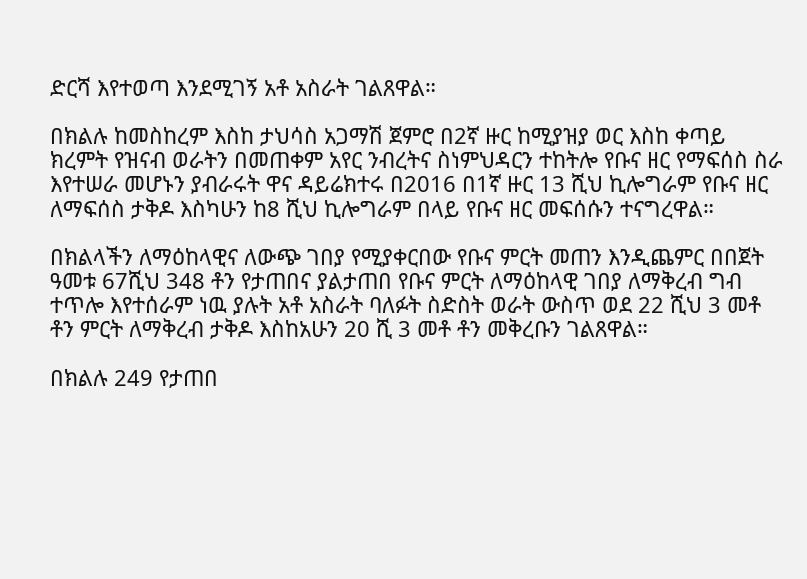ድርሻ እየተወጣ እንደሚገኝ አቶ አስራት ገልጸዋል።

በክልሉ ከመስከረም እስከ ታህሳስ አጋማሽ ጀምሮ በ2ኛ ዙር ከሚያዝያ ወር እስከ ቀጣይ ክረምት የዝናብ ወራትን በመጠቀም አየር ንብረትና ስነምህዳርን ተከትሎ የቡና ዘር የማፍሰስ ስራ እየተሠራ መሆኑን ያብራሩት ዋና ዳይሬክተሩ በ2016 በ1ኛ ዙር 13 ሺህ ኪሎግራም የቡና ዘር ለማፍሰስ ታቅዶ እስካሁን ከ8 ሺህ ኪሎግራም በላይ የቡና ዘር መፍሰሱን ተናግረዋል።

በክልላችን ለማዕከላዊና ለውጭ ገበያ የሚያቀርበው የቡና ምርት መጠን እንዲጨምር በበጀት ዓመቱ 67ሺህ 348 ቶን የታጠበና ያልታጠበ የቡና ምርት ለማዕከላዊ ገበያ ለማቅረብ ግብ ተጥሎ እየተሰራም ነዉ ያሉት አቶ አስራት ባለፉት ስድስት ወራት ውስጥ ወደ 22 ሺህ 3 መቶ ቶን ምርት ለማቅረብ ታቅዶ እስከአሁን 20 ሺ 3 መቶ ቶን መቅረቡን ገልጸዋል።

በክልሉ 249 የታጠበ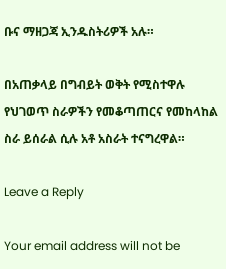ቡና ማዘጋጃ ኢንዱስትሪዎች አሉ።

በአጠቃላይ በግብይት ወቅት የሚስተዋሉ የህገወጥ ስራዎችን የመቆጣጠርና የመከላከል ስራ ይሰራል ሲሉ አቶ አስራት ተናግረዋል።

Leave a Reply

Your email address will not be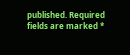published. Required fields are marked *